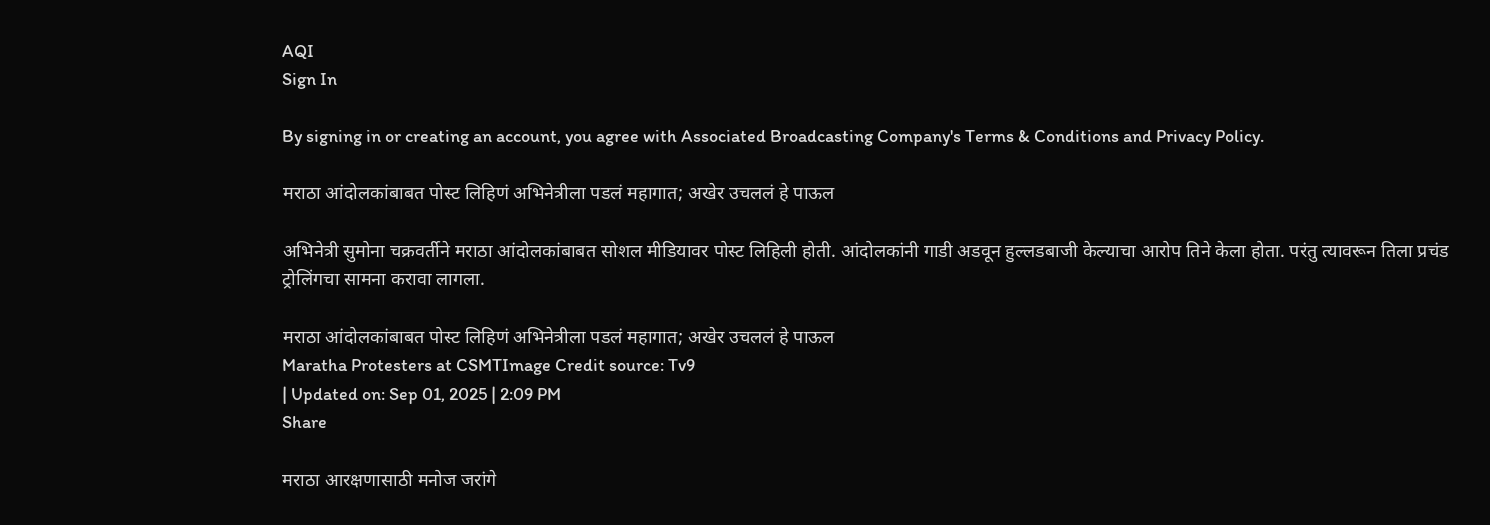AQI
Sign In

By signing in or creating an account, you agree with Associated Broadcasting Company's Terms & Conditions and Privacy Policy.

मराठा आंदोलकांबाबत पोस्ट लिहिणं अभिनेत्रीला पडलं महागात; अखेर उचललं हे पाऊल

अभिनेत्री सुमोना चक्रवर्तीने मराठा आंदोलकांबाबत सोशल मीडियावर पोस्ट लिहिली होती. आंदोलकांनी गाडी अडवून हुल्लडबाजी केल्याचा आरोप तिने केला होता. परंतु त्यावरून तिला प्रचंड ट्रोलिंगचा सामना करावा लागला.

मराठा आंदोलकांबाबत पोस्ट लिहिणं अभिनेत्रीला पडलं महागात; अखेर उचललं हे पाऊल
Maratha Protesters at CSMTImage Credit source: Tv9
| Updated on: Sep 01, 2025 | 2:09 PM
Share

मराठा आरक्षणासाठी मनोज जरांगे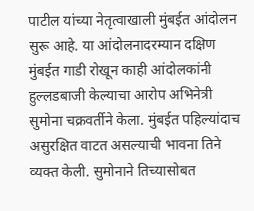पाटील यांच्या नेतृत्वाखाली मुंबईत आंदोलन सुरू आहे. या आंदोलनादरम्यान दक्षिण मुंबईत गाडी रोखून काही आंदोलकांनी हुल्लडबाजी केल्याचा आरोप अभिनेत्री सुमोना चक्रवर्तीने केला. मुंबईत पहिल्यांदाच असुरक्षित वाटत असल्याची भावना तिने व्यक्त केली. सुमोनाने तिच्यासोबत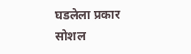घडलेला प्रकार सोशल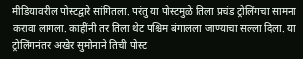मीडियावरील पोस्टद्वारे सांगितला. परंतु या पोस्टमुळे तिला प्रचंड ट्रोलिंगचा सामना करावा लागला. काहींनी तर तिला थेट पश्चिम बंगालला जाण्याचा सल्ला दिला. या ट्रोलिंगनंतर अखेर सुमोनाने तिची पोस्ट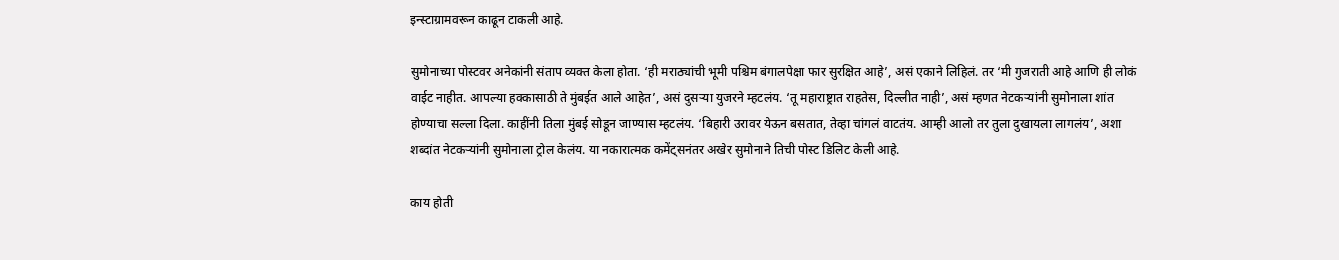इन्स्टाग्रामवरून काढून टाकली आहे.

सुमोनाच्या पोस्टवर अनेकांनी संताप व्यक्त केला होता. ‘ही मराठ्यांची भूमी पश्चिम बंगालपेक्षा फार सुरक्षित आहे’, असं एकाने लिहिलं. तर ‘मी गुजराती आहे आणि ही लोकं वाईट नाहीत. आपल्या हक्कासाठी ते मुंबईत आले आहेत’, असं दुसऱ्या युजरने म्हटलंय. ‘तू महाराष्ट्रात राहतेस, दिल्लीत नाही’, असं म्हणत नेटकऱ्यांनी सुमोनाला शांत होण्याचा सल्ला दिला. काहींनी तिला मुंबई सोडून जाण्यास म्हटलंय. ‘बिहारी उरावर येऊन बसतात, तेव्हा चांगलं वाटतंय. आम्ही आलो तर तुला दुखायला लागलंय’, अशा शब्दांत नेटकऱ्यांनी सुमोनाला ट्रोल केलंय. या नकारात्मक कमेंट्सनंतर अखेर सुमोनाने तिची पोस्ट डिलिट केली आहे.

काय होती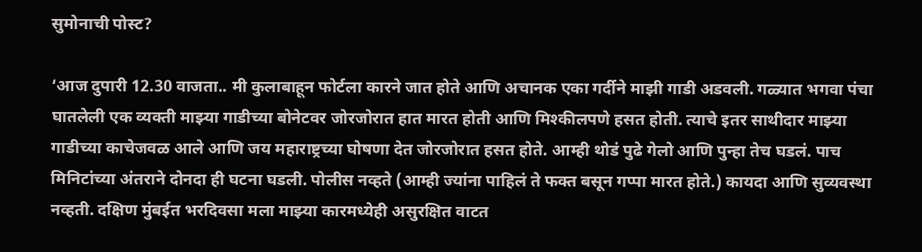सुमोनाची पोस्ट?

‘आज दुपारी 12.30 वाजता.. मी कुलाबाहून फोर्टला कारने जात होते आणि अचानक एका गर्दीने माझी गाडी अडवली. गळ्यात भगवा पंचा घातलेली एक व्यक्ती माझ्या गाडीच्या बोनेटवर जोरजोरात हात मारत होती आणि मिश्कीलपणे हसत होती. त्याचे इतर साथीदार माझ्या गाडीच्या काचेजवळ आले आणि जय महाराष्ट्रच्या घोषणा देत जोरजोरात हसत होते. आम्ही थोडं पुढे गेलो आणि पुन्हा तेच घडलं. पाच मिनिटांच्या अंतराने दोनदा ही घटना घडली. पोलीस नव्हते (आम्ही ज्यांना पाहिलं ते फक्त बसून गप्पा मारत होते.) कायदा आणि सुव्यवस्था नव्हती. दक्षिण मुंबईत भरदिवसा मला माझ्या कारमध्येही असुरक्षित वाटत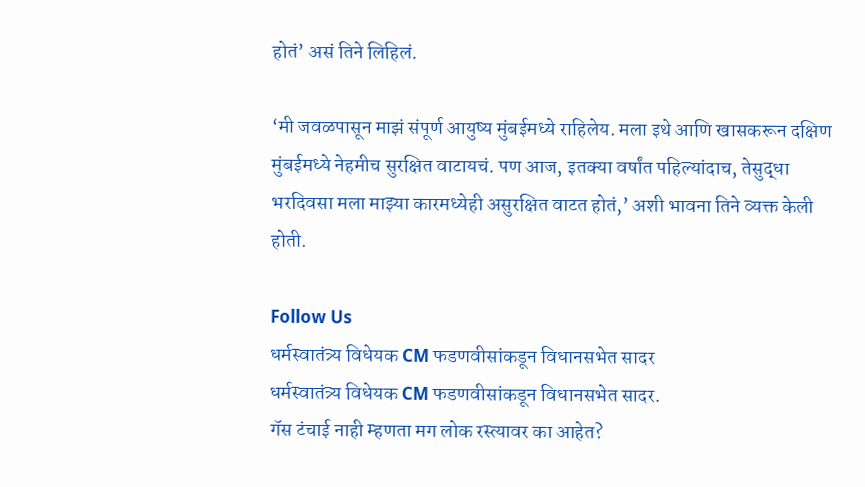होतं’ असं तिने लिहिलं.

‘मी जवळपासून माझं संपूर्ण आयुष्य मुंबईमध्ये राहिलेय. मला इथे आणि खासकरून दक्षिण मुंबईमध्ये नेहमीच सुरक्षित वाटायचं. पण आज, इतक्या वर्षांत पहिल्यांदाच, तेसुद्धा भरदिवसा मला माझ्या कारमध्येही असुरक्षित वाटत होतं,’ अशी भावना तिने व्यक्त केली होती.

Follow Us
धर्मस्वातंत्र्य विधेयक CM फडणवीसांकडून विधानसभेत सादर
धर्मस्वातंत्र्य विधेयक CM फडणवीसांकडून विधानसभेत सादर.
गॅस टंचाई नाही म्हणता मग लोक रस्त्यावर का आहेत?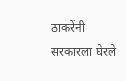ठाकरेंनी सरकारला घेरले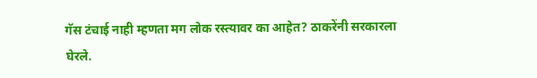गॅस टंचाई नाही म्हणता मग लोक रस्त्यावर का आहेत? ठाकरेंनी सरकारला घेरले.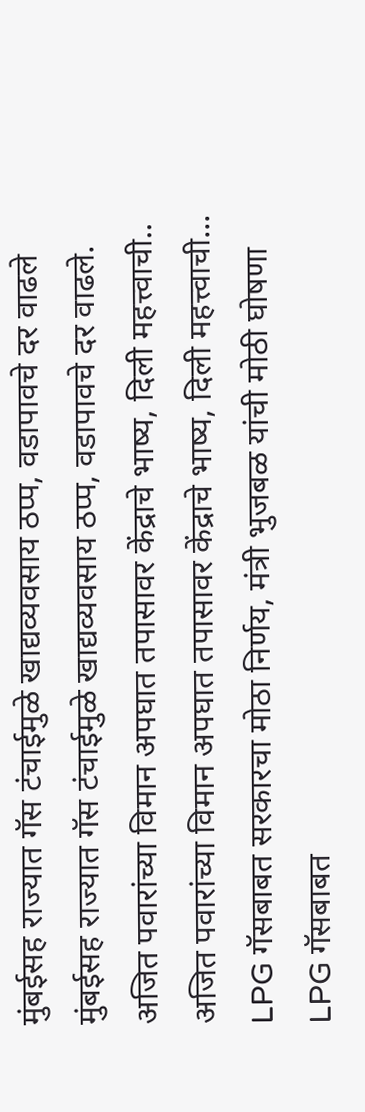मुंबईसह राज्यात गॅस टंचाईमुळे खाद्यव्यवसाय ठप्प, वडापावचे दर वाढले
मुंबईसह राज्यात गॅस टंचाईमुळे खाद्यव्यवसाय ठप्प, वडापावचे दर वाढले.
अजित पवारांच्या विमान अपघात तपासावर केंद्राचे भाष्य, दिली महत्त्वाची..
अजित पवारांच्या विमान अपघात तपासावर केंद्राचे भाष्य, दिली महत्त्वाची...
LPG गॅसबाबत सरकारचा मोठा निर्णय, मंत्री भुजबळ यांची मोठी घोषणा
LPG गॅसबाबत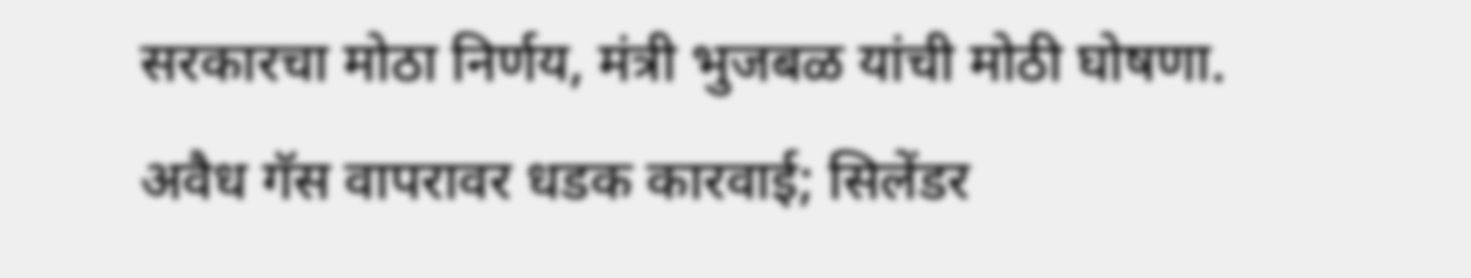सरकारचा मोठा निर्णय, मंत्री भुजबळ यांची मोठी घोषणा.
अवैध गॅस वापरावर धडक कारवाई; सिलेंडर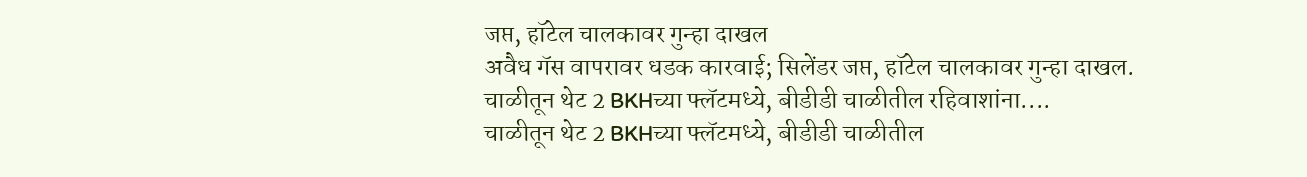जप्त, हॉटेल चालकावर गुन्हा दाखल
अवैध गॅस वापरावर धडक कारवाई; सिलेंडर जप्त, हॉटेल चालकावर गुन्हा दाखल.
चाळीतून थेट 2 BKHच्या फ्लॅटमध्ये, बीडीडी चाळीतील रहिवाशांना....
चाळीतून थेट 2 BKHच्या फ्लॅटमध्ये, बीडीडी चाळीतील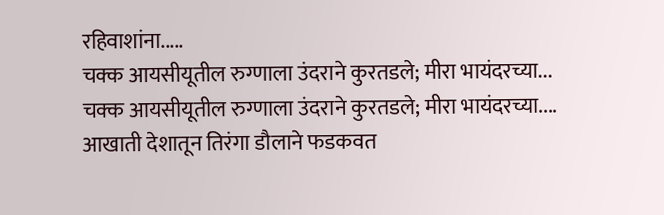रहिवाशांना.....
चक्क आयसीयूतील रुग्णाला उंदराने कुरतडले; मीरा भायंदरच्या...
चक्क आयसीयूतील रुग्णाला उंदराने कुरतडले; मीरा भायंदरच्या....
आखाती देशातून तिरंगा डौलाने फडकवत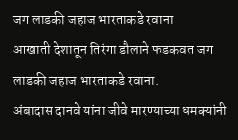जग लाडकी जहाज भारताकडे रवाना
आखाती देशातून तिरंगा डौलाने फडकवत जग लाडकी जहाज भारताकडे रवाना.
अंबादास दानवे यांना जीवे मारण्याच्या धमक्यांनी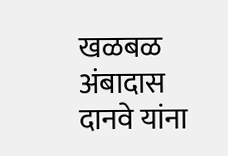खळबळ
अंबादास दानवे यांना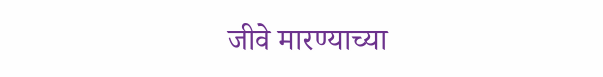जीवे मारण्याच्या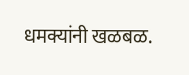धमक्यांनी खळबळ.